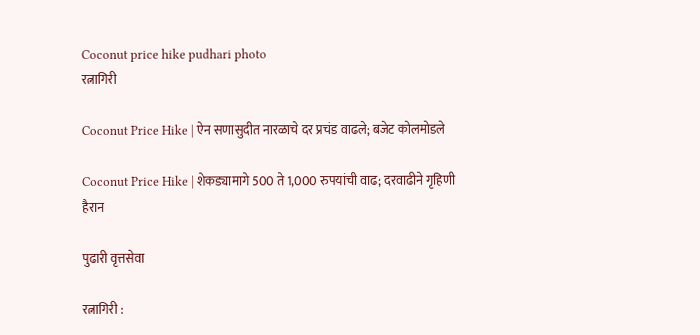Coconut price hike pudhari photo
रत्नागिरी

Coconut Price Hike | ऐन सणासुदीत नारळाचे दर प्रचंड वाढले; बजेट कोलमोडले

Coconut Price Hike | शेकड्यामागे 500 ते 1,000 रुपयांची वाढ; दरवाढीने गृहिणी हैरान

पुढारी वृत्तसेवा

रत्नागिरी :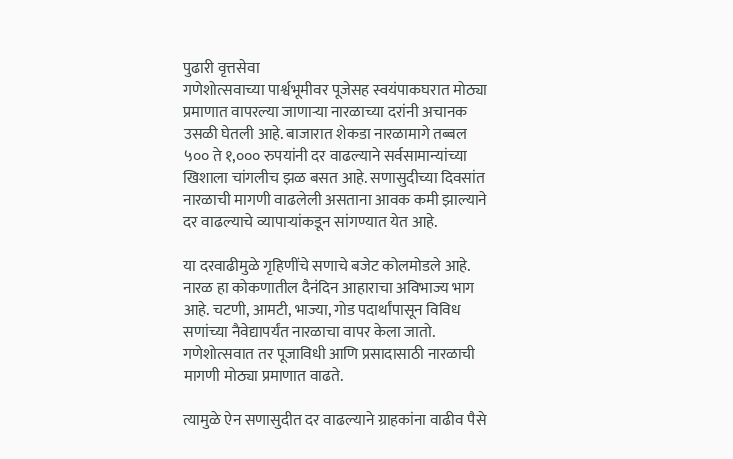पुढारी वृत्तसेवा
गणेशोत्सवाच्या पार्श्वभूमीवर पूजेसह स्वयंपाकघरात मोठ्या प्रमाणात वापरल्या जाणाऱ्या नारळाच्या दरांनी अचानक उसळी घेतली आहे. बाजारात शेकडा नारळामागे तब्बल ५०० ते १,००० रुपयांनी दर वाढल्याने सर्वसामान्यांच्या खिशाला चांगलीच झळ बसत आहे. सणासुदीच्या दिवसांत नारळाची मागणी वाढलेली असताना आवक कमी झाल्याने दर वाढल्याचे व्यापाऱ्यांकडून सांगण्यात येत आहे.

या दरवाढीमुळे गृहिणींचे सणाचे बजेट कोलमोडले आहे. नारळ हा कोकणातील दैनंदिन आहाराचा अविभाज्य भाग आहे. चटणी, आमटी, भाज्या, गोड पदार्थांपासून विविध सणांच्या नैवेद्यापर्यंत नारळाचा वापर केला जातो. गणेशोत्सवात तर पूजाविधी आणि प्रसादासाठी नारळाची मागणी मोठ्या प्रमाणात वाढते.

त्यामुळे ऐन सणासुदीत दर वाढल्याने ग्राहकांना वाढीव पैसे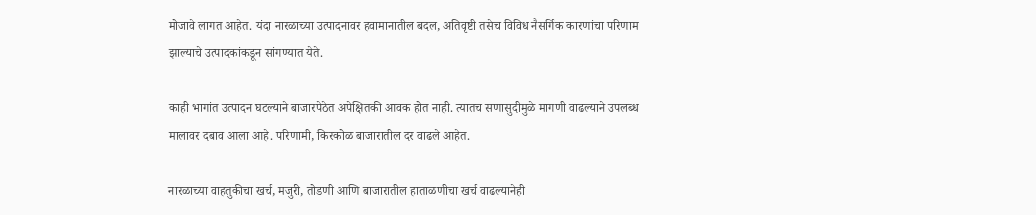मोजावे लागत आहेत. यंदा नारळाच्या उत्पादनावर हवामानातील बदल, अतिवृष्टी तसेच विविध नैसर्गिक कारणांचा परिणाम झाल्याचे उत्पादकांकडून सांगण्यात येते.

काही भागांत उत्पादन घटल्याने बाजारपेठेत अपेक्षितकी आवक होत नाही. त्यातच सणासुदीमुळे मागणी वाढल्याने उपलब्ध मालावर दबाव आला आहे. परिणामी, किरकोळ बाजारातील दर वाढले आहेत.

नारळाच्या वाहतुकीचा खर्च, मजुरी, तोडणी आणि बाजारातील हाताळणीचा खर्च वाढल्यानेही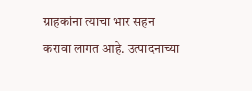ग्राहकांना त्याचा भार सहन करावा लागत आहे. उत्पादनाच्या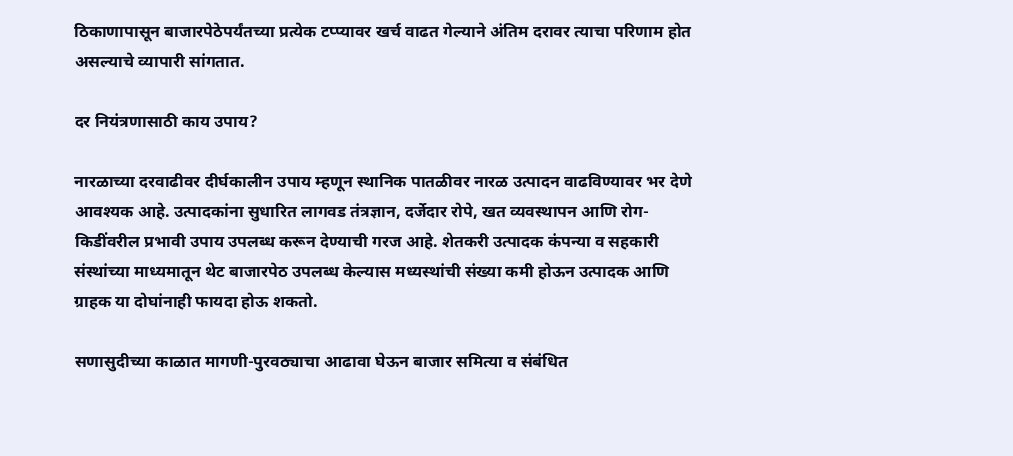ठिकाणापासून बाजारपेठेपर्यंतच्या प्रत्येक टप्प्यावर खर्च वाढत गेल्याने अंतिम दरावर त्याचा परिणाम होत असल्याचे व्यापारी सांगतात.

दर नियंत्रणासाठी काय उपाय?

नारळाच्या दरवाढीवर दीर्घकालीन उपाय म्हणून स्थानिक पातळीवर नारळ उत्पादन वाढविण्यावर भर देणे आवश्यक आहे. उत्पादकांना सुधारित लागवड तंत्रज्ञान, दर्जेदार रोपे, खत व्यवस्थापन आणि रोग-किडींवरील प्रभावी उपाय उपलब्ध करून देण्याची गरज आहे. शेतकरी उत्पादक कंपन्या व सहकारी संस्थांच्या माध्यमातून थेट बाजारपेठ उपलब्ध केल्यास मध्यस्थांची संख्या कमी होऊन उत्पादक आणि ग्राहक या दोघांनाही फायदा होऊ शकतो.

सणासुदीच्या काळात मागणी-पुरवठ्याचा आढावा घेऊन बाजार समित्या व संबंधित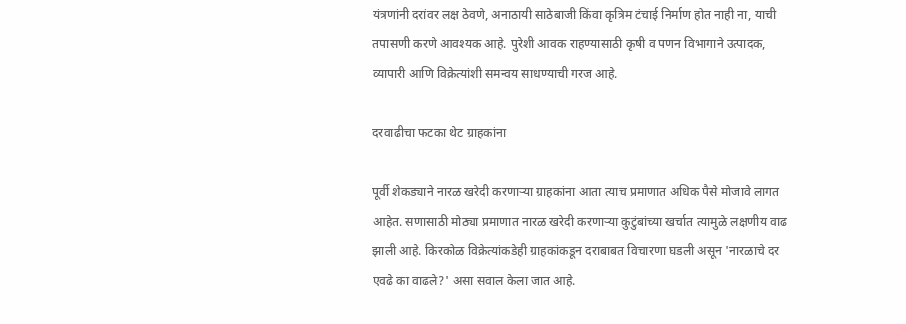यंत्रणांनी दरांवर लक्ष ठेवणे, अनाठायी साठेबाजी किंवा कृत्रिम टंचाई निर्माण होत नाही ना, याची तपासणी करणे आवश्यक आहे. पुरेशी आवक राहण्यासाठी कृषी व पणन विभागाने उत्पादक, व्यापारी आणि विक्रेत्यांशी समन्वय साधण्याची गरज आहे.

दरवाढीचा फटका थेट ग्राहकांना

पूर्वी शेकड्याने नारळ खरेदी करणाऱ्या ग्राहकांना आता त्याच प्रमाणात अधिक पैसे मोजावे लागत आहेत. सणासाठी मोठ्या प्रमाणात नारळ खरेदी करणाऱ्या कुटुंबांच्या खर्चात त्यामुळे लक्षणीय वाढ झाली आहे. किरकोळ विक्रेत्यांकडेही ग्राहकांकडून दराबाबत विचारणा घडली असून 'नारळाचे दर एवढे का वाढले?' असा सवाल केला जात आहे.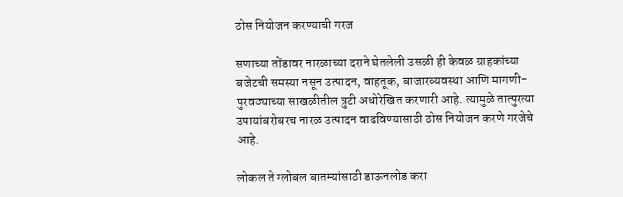ठोस नियोजन करण्याची गरज

सणाच्या तोंडावर नारळाच्या दराने घेतलेली उसळी ही केवळ ग्राहकांच्या बजेटची समस्या नसून उत्पादन, वाहतूक, बाजारव्यवस्था आणि मागणी-पुरवठ्याच्या साखळीतील त्रुटी अधोरेखित करणारी आहे. त्यामुळे तात्पुरत्या उपायांबरोबरच नारळ उत्पादन वाढविण्यासाठी ठोस नियोजन करणे गरजेचे आहे.

लोकल ते ग्लोबल बातम्यांसाठी डाऊनलोड करा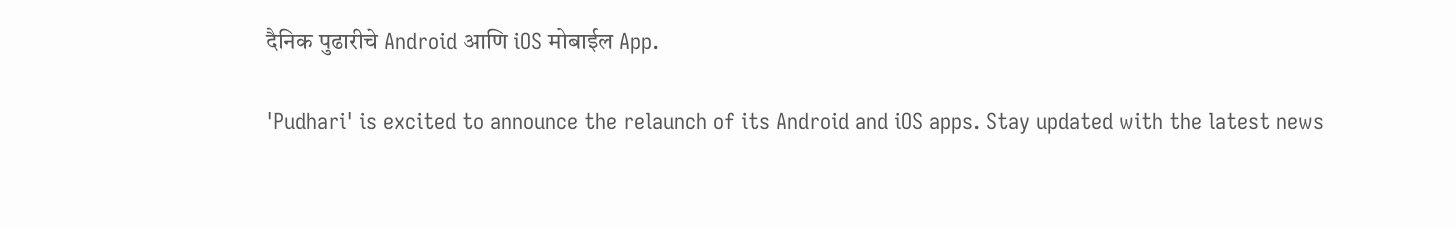दैनिक पुढारीचे Android आणि iOS मोबाईल App.

'Pudhari' is excited to announce the relaunch of its Android and iOS apps. Stay updated with the latest news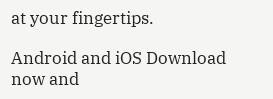at your fingertips.

Android and iOS Download now and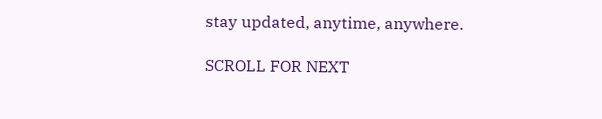stay updated, anytime, anywhere.

SCROLL FOR NEXT